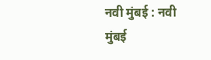नवी मुंबई : नवी मुंबई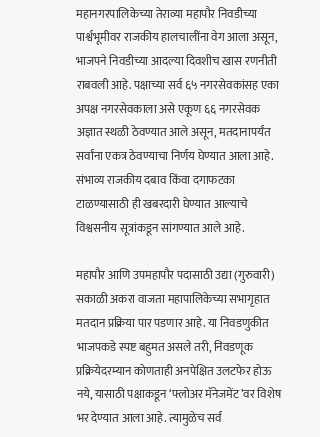महानगरपालिकेच्या तेराव्या महापौर निवडीच्या पार्श्वभूमीवर राजकीय हालचालींना वेग आला असून, भाजपने निवडीच्या आदल्या दिवशीच खास रणनीती राबवली आहे. पक्षाच्या सर्व ६५ नगरसेवकांसह एका अपक्ष नगरसेवकाला असे एकूण ६६ नगरसेवक अज्ञात स्थळी ठेवण्यात आले असून, मतदानापर्यंत सर्वांना एकत्र ठेवण्याचा निर्णय घेण्यात आला आहे. संभाव्य राजकीय दबाव किंवा दगाफटका टाळण्यासाठी ही खबरदारी घेण्यात आल्याचे विश्वसनीय सूत्रांकडून सांगण्यात आले आहे.

महापौर आणि उपमहापौर पदासाठी उद्या (गुरुवारी) सकाळी अकरा वाजता महापालिकेच्या सभागृहात मतदान प्रक्रिया पार पडणार आहे. या निवडणुकीत भाजपकडे स्पष्ट बहुमत असले तरी, निवडणूक प्रक्रियेदरम्यान कोणताही अनपेक्षित उलटफेर होऊ नये, यासाठी पक्षाकडून ‘फ्लोअर मॅनेजमेंट’वर विशेष भर देण्यात आला आहे. त्यामुळेच सर्व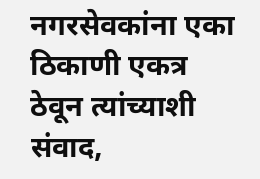नगरसेवकांना एका ठिकाणी एकत्र ठेवून त्यांच्याशी संवाद,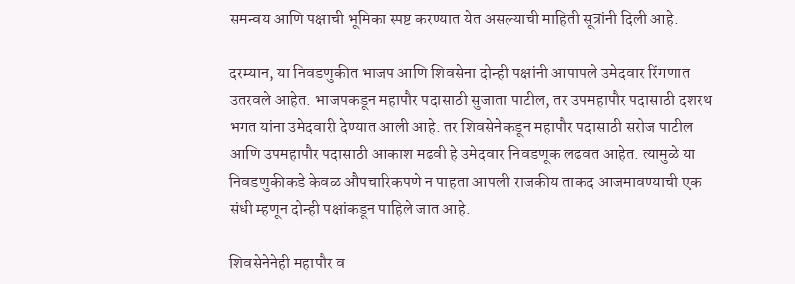समन्वय आणि पक्षाची भूमिका स्पष्ट करण्यात येत असल्याची माहिती सूत्रांनी दिली आहे.

दरम्यान, या निवडणुकीत भाजप आणि शिवसेना दोन्ही पक्षांनी आपापले उमेदवार रिंगणात उतरवले आहेत. भाजपकडून महापौर पदासाठी सुजाता पाटील, तर उपमहापौर पदासाठी दशरथ भगत यांना उमेदवारी देण्यात आली आहे. तर शिवसेनेकडून महापौर पदासाठी सरोज पाटील आणि उपमहापौर पदासाठी आकाश मढवी हे उमेदवार निवडणूक लढवत आहेत. त्यामुळे या निवडणुकीकडे केवळ औपचारिकपणे न पाहता आपली राजकीय ताकद आजमावण्याची एक संधी म्हणून दोन्ही पक्षांकडून पाहिले जात आहे.

शिवसेनेनेही महापौर व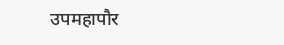उपमहापौर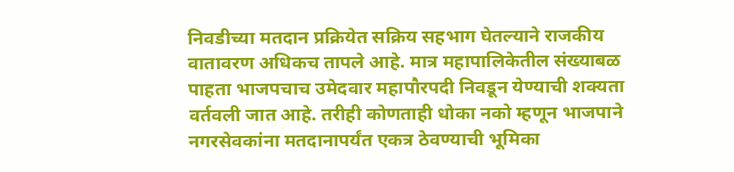निवडीच्या मतदान प्रक्रियेत सक्रिय सहभाग घेतल्याने राजकीय वातावरण अधिकच तापले आहे. मात्र महापालिकेतील संख्याबळ पाहता भाजपचाच उमेदवार महापौरपदी निवडून येण्याची शक्यता वर्तवली जात आहे. तरीही कोणताही धोका नको म्हणून भाजपाने नगरसेवकांना मतदानापर्यंत एकत्र ठेवण्याची भूमिका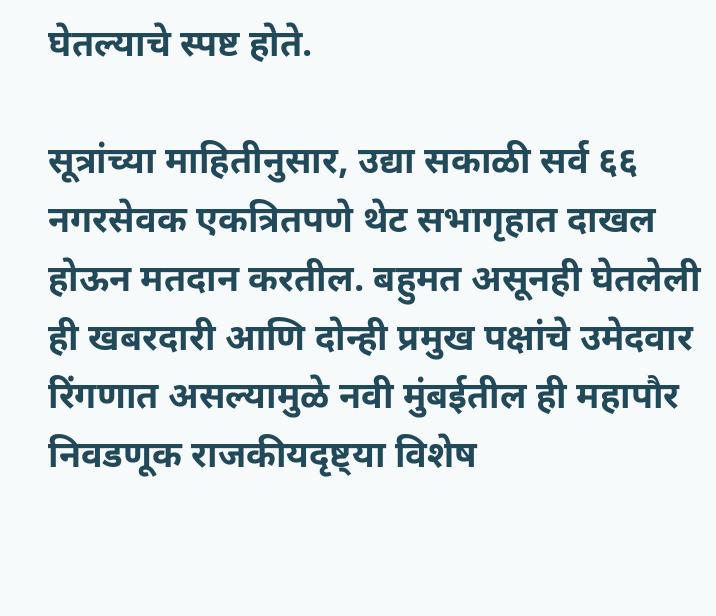घेतल्याचे स्पष्ट होते.

सूत्रांच्या माहितीनुसार, उद्या सकाळी सर्व ६६ नगरसेवक एकत्रितपणे थेट सभागृहात दाखल होऊन मतदान करतील. बहुमत असूनही घेतलेली ही खबरदारी आणि दोन्ही प्रमुख पक्षांचे उमेदवार रिंगणात असल्यामुळे नवी मुंबईतील ही महापौर निवडणूक राजकीयदृष्ट्या विशेष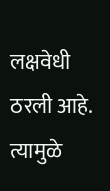लक्षवेधी ठरली आहे. त्यामुळे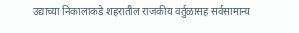उद्याच्या निकालाकडे शहरातील राजकीय वर्तुळासह सर्वसामान्य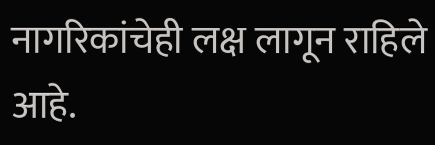नागरिकांचेही लक्ष लागून राहिले आहे.